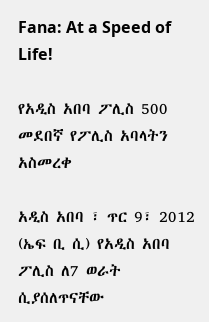Fana: At a Speed of Life!

የአዲስ አበባ ፖሊስ 500 መደበኛ የፖሊስ አባላትን አስመረቀ

አዲስ አበባ ፣ ጥር 9፣ 2012 (ኤፍ ቢ ሲ) የአዲስ አበባ ፖሊስ ለ7 ወራት ሲያሰለጥናቸው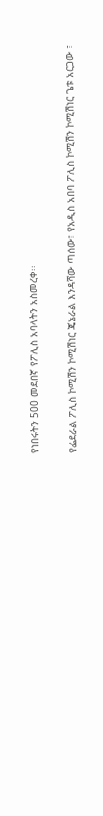የነበሩትን 500 መደበኛ የፖሊስ አባላትን አስመረቀ፡፡

የፌደራል ፖሊስ ኮሚሽን ኮሚሽነር ጄኔራል እንዳሻው ጣሰው፣ የአዲስ አበባ ፖሊስ ኮሚሽን ኮሚሽነር ጌቱ አርጋው ፣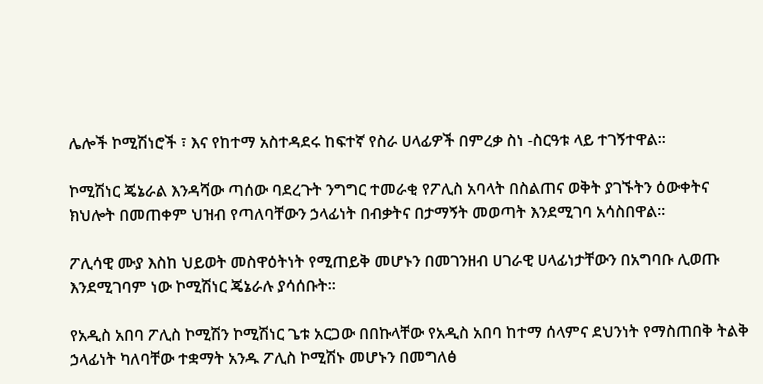ሌሎች ኮሚሽነሮች ፣ እና የከተማ አስተዳደሩ ከፍተኛ የስራ ሀላፊዎች በምረቃ ስነ -ስርዓቱ ላይ ተገኝተዋል፡፡

ኮሚሽነር ጄኔራል እንዳሻው ጣሰው ባደረጉት ንግግር ተመራቂ የፖሊስ አባላት በስልጠና ወቅት ያገኙትን ዕውቀትና ክህሎት በመጠቀም ህዝብ የጣለባቸውን ኃላፊነት በብቃትና በታማኝት መወጣት እንደሚገባ አሳስበዋል፡፡

ፖሊሳዊ ሙያ እስከ ህይወት መስዋዕትነት የሚጠይቅ መሆኑን በመገንዘብ ሀገራዊ ሀላፊነታቸውን በአግባቡ ሊወጡ እንደሚገባም ነው ኮሚሽነር ጄኔራሉ ያሳሰቡት፡፡

የአዲስ አበባ ፖሊስ ኮሚሽን ኮሚሽነር ጌቱ አርጋው በበኩላቸው የአዲስ አበባ ከተማ ሰላምና ደህንነት የማስጠበቅ ትልቅ ኃላፊነት ካለባቸው ተቋማት አንዱ ፖሊስ ኮሚሽኑ መሆኑን በመግለፅ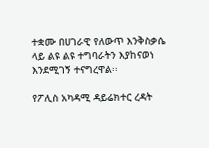ተቋሙ በሀገራዊ የለውጥ እንቅስቃሴ ላይ ልዩ ልዩ ተግባራትን እያከናወነ እንደሚገኝ ተናግረዋል፡፡

የፖሊስ አካዳሚ ዳይሬክተር ረዳት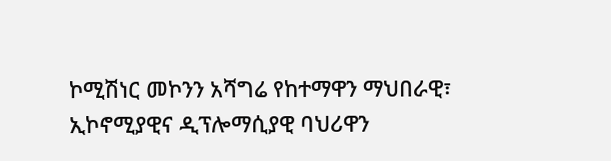ኮሚሽነር መኮንን አሻግሬ የከተማዋን ማህበራዊ፣ ኢኮኖሚያዊና ዲፕሎማሲያዊ ባህሪዋን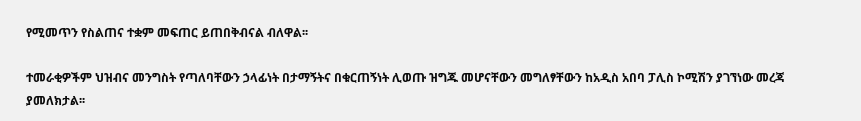የሚመጥን የስልጠና ተቋም መፍጠር ይጠበቅብናል ብለዋል፡፡

ተመራቂዎችም ህዝብና መንግስት የጣለባቸውን ኃላፊነት በታማኝትና በቁርጠኝነት ሊወጡ ዝግጁ መሆናቸውን መግለፃቸውን ከአዲስ አበባ ፓሊስ ኮሚሽን ያገኘነው መረጃ ያመለክታል፡፡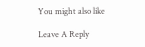You might also like

Leave A Reply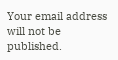Your email address will not be published.